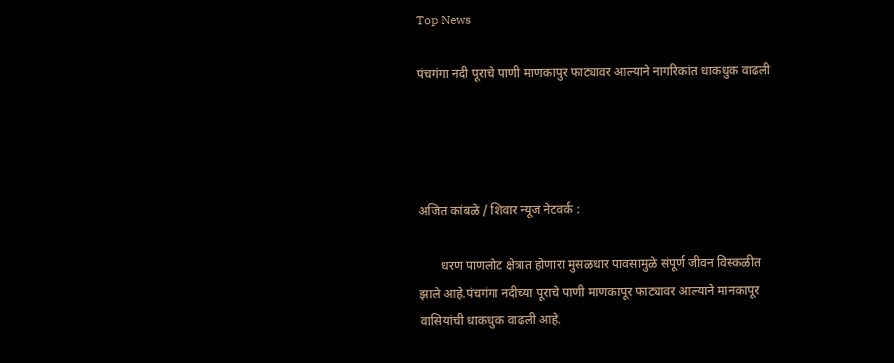Top News

पंचगंगा नदी पूराचे पाणी माणकापुर फाट्यावर आल्याने नागरिकांत धाकधुक वाढली




अजित कांबळे / शिवार न्यूज नेटवर्क :

       धरण पाणलोट क्षेत्रात होणारा मुसळधार पावसामुळे संपूर्ण जीवन विस्कळीत झाले आहे.पंचगंगा नदीच्या पूराचे पाणी माणकापूर फाट्यावर आल्याने मानकापूर वासियांची धाकधुक वाढली आहे.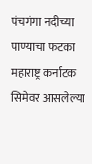पंचगंगा नदीच्या पाण्याचा फटका महाराष्ट्र कर्नाटक सिमेवर आसलेल्या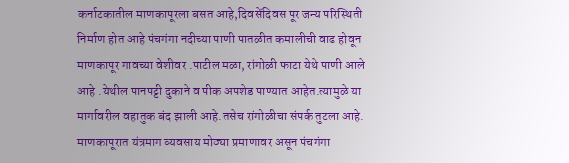कर्नाटकातील माणकापूरला बसत आहे,दिवसेंदिवस पूर जन्य परिस्थिती निर्माण होत आहे पंचगंगा नदीच्या पाणी पातळीत कमालीची वाढ होवून माणकापूर गावच्या वेशीवर .पाटील मळा, रांगोळी फाटा येथे पाणी आले आहे .येथील पानपट्टी दुकाने व पीक अपशेड पाण्यात आहेत.त्यामुळे या मार्गावरील वहातुक बंद झाली आहे.तसेच रांगोळीचा संपर्क तुटला आहे. माणकापूरात यंत्रमाग व्यवसाय मोठ्या प्रमाणावर असून पंचगंगा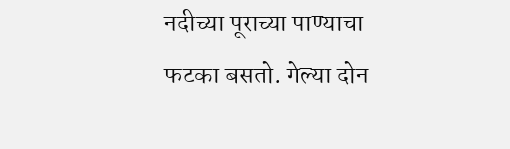नदीच्या पूराच्या पाण्याचा फटका बसतो. गेल्या दोन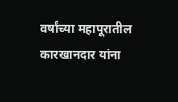वर्षांच्या महापूरातील कारखानदार यांना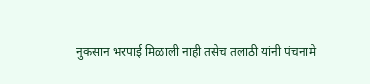नुकसान भरपाई मिळाली नाही तसेच तलाठी यांनी पंचनामे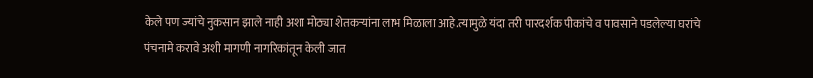केले पण ज्यांचे नुकसान झाले नाही अशा मोठ्या शेतकऱ्यांना लाभ मिळाला आहे.त्यामुळे यंदा तरी पारदर्शक पीकांचे व पावसाने पडलेल्या घरांचे पंचनामे करावे अशी मागणी नागरिकांतून केली जात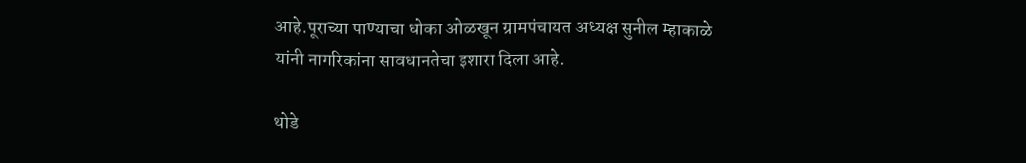आहे.पूराच्या पाण्याचा धोका ओळखून ग्रामपंचायत अध्यक्ष सुनील म्हाकाळे यांनी नागरिकांना सावधानतेचा इशारा दिला आहे.

थोडे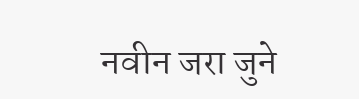नवीन जरा जुने